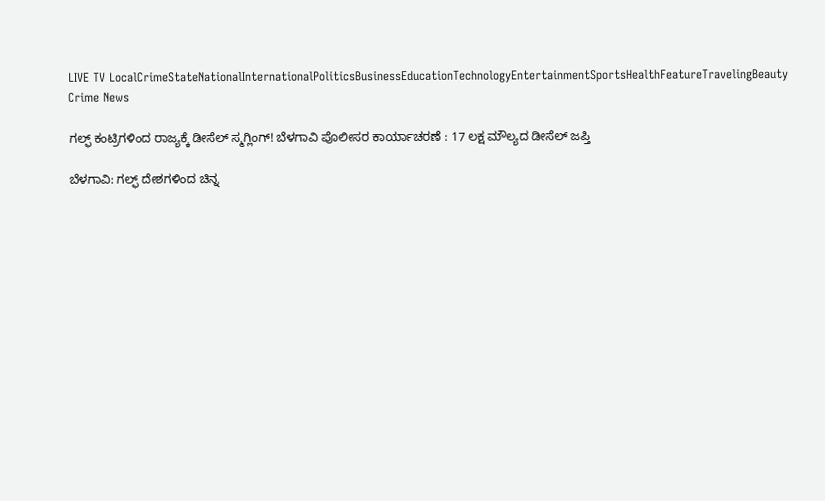LIVE TV LocalCrimeStateNationalInternationalPoliticsBusinessEducationTechnologyEntertainmentSportsHealthFeatureTravelingBeauty
Crime News

ಗಲ್ಫ್ ಕಂಟ್ರಿಗಳಿಂದ ರಾಜ್ಯಕ್ಕೆ ಡೀಸೆಲ್ ಸ್ಮಗ್ಲಿಂಗ್! ಬೆಳಗಾವಿ ಪೊಲೀಸರ ‌ಕಾರ್ಯಾಚರಣೆ : 17 ಲಕ್ಷ ಮೌಲ್ಯದ ಡೀಸೆಲ್ ಜಪ್ತಿ

ಬೆಳಗಾವಿ: ಗಲ್ಫ್ ದೇಶಗಳಿಂದ ಚಿನ್ನ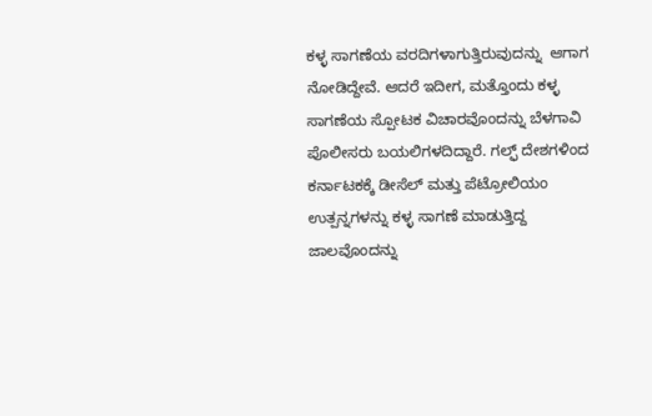ಕಳ್ಳ ಸಾಗಣೆಯ ವರದಿಗಳಾಗುತ್ತಿರುವುದನ್ನು  ಆಗಾಗ ನೋಡಿದ್ದೇವೆ. ಆದರೆ ಇದೀಗ, ಮತ್ತೊಂದು ಕಳ್ಳ ಸಾಗಣೆಯ ಸ್ಪೋಟಕ ವಿಚಾರವೊಂದನ್ನು ಬೆಳಗಾವಿ ಪೊಲೀಸರು ಬಯಲಿಗಳದಿದ್ದಾರೆ. ಗಲ್ಫ್ ದೇಶಗಳಿಂದ ಕರ್ನಾಟಕಕ್ಕೆ ಡೀಸೆಲ್ ಮತ್ತು ಪೆಟ್ರೋಲಿಯಂ ಉತ್ಪನ್ನಗಳನ್ನು ಕಳ್ಳ ಸಾಗಣೆ ಮಾಡುತ್ತಿದ್ದ ಜಾಲವೊಂದನ್ನು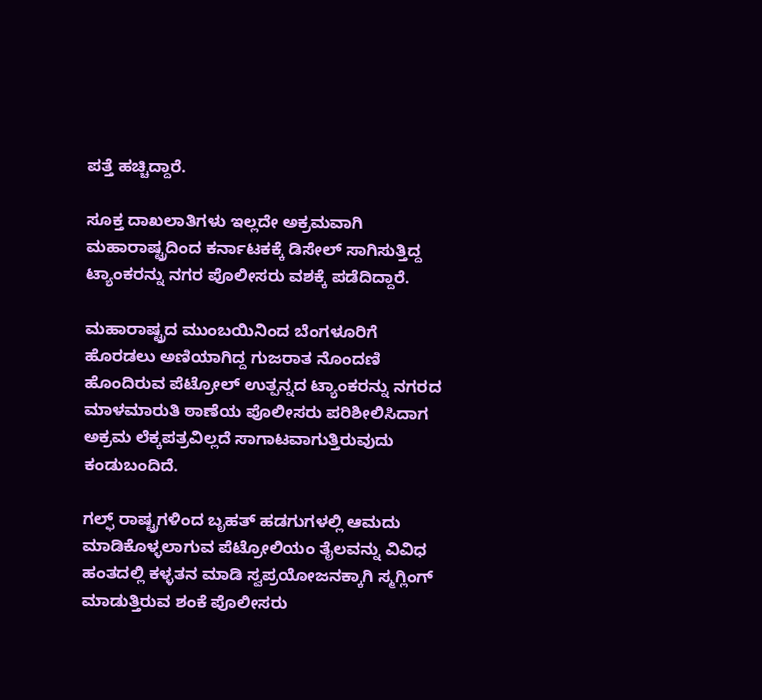ಪತ್ತೆ ಹಚ್ಚಿದ್ದಾರೆ.

ಸೂಕ್ತ ದಾಖಲಾತಿಗಳು ಇಲ್ಲದೇ ಅಕ್ರಮವಾಗಿ ಮಹಾರಾಷ್ಟ್ರದಿಂದ ಕರ್ನಾಟಕಕ್ಕೆ ಡಿಸೇಲ್ ಸಾಗಿಸುತ್ತಿದ್ದ ಟ್ಯಾಂಕರನ್ನು ನಗರ ಪೊಲೀಸರು ವಶಕ್ಕೆ ಪಡೆದಿದ್ದಾರೆ.

ಮಹಾರಾಷ್ಟ್ರದ ಮುಂಬಯಿನಿಂದ ಬೆಂಗಳೂರಿಗೆ ಹೊರಡಲು ಅಣಿಯಾಗಿದ್ದ ಗುಜರಾತ ನೊಂದಣಿ ಹೊಂದಿರುವ ಪೆಟ್ರೋಲ್ ಉತ್ಪನ್ನದ ಟ್ಯಾಂಕರನ್ನು ನಗರದ ಮಾಳಮಾರುತಿ ಠಾಣೆಯ ಪೊಲೀಸರು ಪರಿಶೀಲಿಸಿದಾಗ ಅಕ್ರಮ ಲೆಕ್ಕಪತ್ರವಿಲ್ಲದೆ ಸಾಗಾಟವಾಗುತ್ತಿರುವುದು ಕಂಡುಬಂದಿದೆ.

ಗಲ್ಫ್ ರಾಷ್ಟ್ರಗಳಿಂದ ಬೃಹತ್ ಹಡಗುಗಳಲ್ಲಿ ಆಮದು ಮಾಡಿಕೊಳ್ಳಲಾಗುವ ಪೆಟ್ರೋಲಿಯಂ ತೈಲವನ್ನು ವಿವಿಧ ಹಂತದಲ್ಲಿ ಕಳ್ಳತನ ಮಾಡಿ ಸ್ವಪ್ರಯೋಜನಕ್ಕಾಗಿ ಸ್ಮಗ್ಲಿಂಗ್ ಮಾಡುತ್ತಿರುವ ಶಂಕೆ ಪೊಲೀಸರು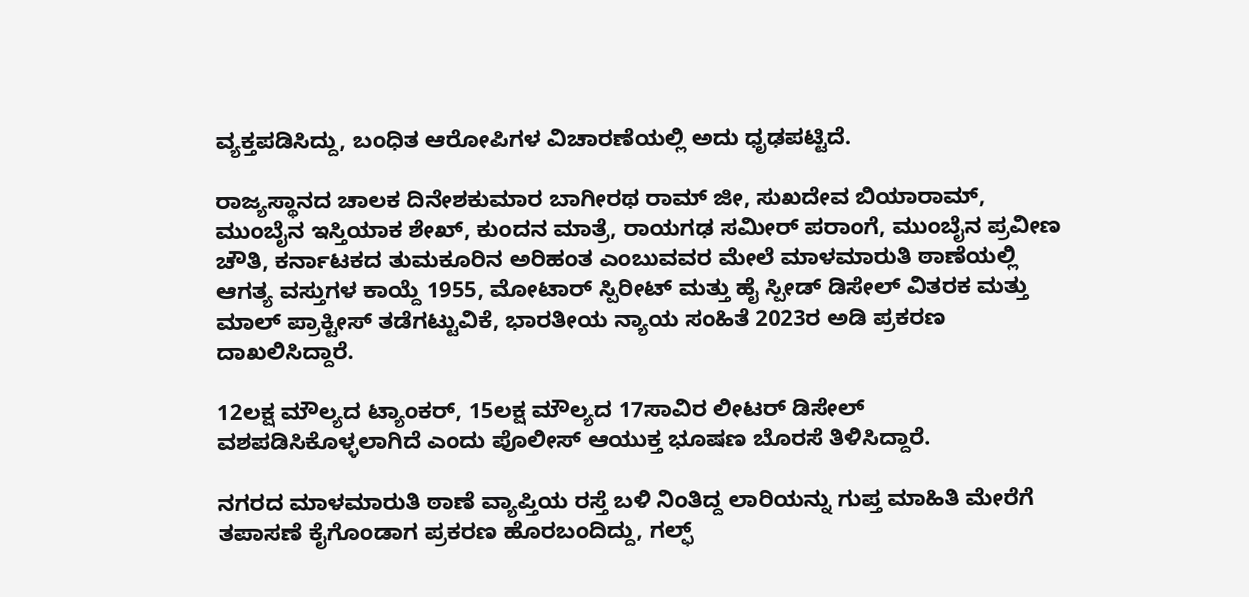ವ್ಯಕ್ತಪಡಿಸಿದ್ದು, ಬಂಧಿತ ಆರೋಪಿಗಳ ವಿಚಾರಣೆಯಲ್ಲಿ ಅದು ಧೃಢಪಟ್ಟಿದೆ.

ರಾಜ್ಯಸ್ಥಾನದ ಚಾಲಕ ದಿನೇಶಕುಮಾರ ಬಾಗೀರಥ ರಾಮ್ ಜೀ, ಸುಖದೇವ ಬಿಯಾರಾಮ್, ಮುಂಬೈನ ಇಸ್ತಿಯಾಕ ಶೇಖ್, ಕುಂದನ ಮಾತ್ರೆ, ರಾಯಗಢ ಸಮೀರ್ ಪರಾಂಗೆ, ಮುಂಬೈನ ಪ್ರವೀಣ ಚೌತಿ, ಕರ್ನಾಟಕದ ತುಮಕೂರಿನ ಅರಿಹಂತ ಎಂಬುವವರ ಮೇಲೆ ಮಾಳಮಾರುತಿ ಠಾಣೆಯಲ್ಲಿ ಆಗತ್ಯ ವಸ್ತುಗಳ ಕಾಯ್ದೆ 1955, ಮೋಟಾರ್ ಸ್ಪಿರೀಟ್ ಮತ್ತು ಹೈ ಸ್ಪೀಡ್ ಡಿಸೇಲ್ ವಿತರಕ ಮತ್ತು ಮಾಲ್ ಪ್ರಾಕ್ಟೀಸ್ ತಡೆಗಟ್ಟುವಿಕೆ, ಭಾರತೀಯ ನ್ಯಾಯ ಸಂಹಿತೆ 2023ರ ಅಡಿ ಪ್ರಕರಣ ದಾಖಲಿಸಿದ್ದಾರೆ.

12ಲಕ್ಷ ಮೌಲ್ಯದ ಟ್ಯಾಂಕರ್, 15ಲಕ್ಷ ಮೌಲ್ಯದ 17ಸಾವಿರ ಲೀಟರ್ ಡಿಸೇಲ್ ವಶಪಡಿಸಿಕೊಳ್ಳಲಾಗಿದೆ ಎಂದು ಪೊಲೀಸ್ ಆಯುಕ್ತ ಭೂಷಣ ಬೊರಸೆ ತಿಳಿಸಿದ್ದಾರೆ.

ನಗರದ ಮಾಳಮಾರುತಿ ಠಾಣೆ ವ್ಯಾಪ್ತಿಯ ರಸ್ತೆ ಬಳಿ ನಿಂತಿದ್ದ ಲಾರಿಯನ್ನು ಗುಪ್ತ ಮಾಹಿತಿ ಮೇರೆಗೆ ತಪಾಸಣೆ ಕೈಗೊಂಡಾಗ ಪ್ರಕರಣ ಹೊರಬಂದಿದ್ದು, ಗಲ್ಫ್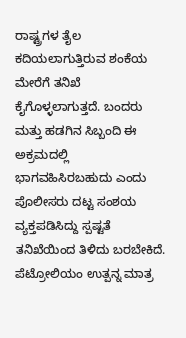ರಾಷ್ಟ್ರಗಳ ತೈಲ ಕದಿಯಲಾಗುತ್ತಿರುವ ಶಂಕೆಯ ಮೇರೆಗೆ ತನಿಖೆ ಕೈಗೊಳ್ಳಲಾಗುತ್ತದೆ. ಬಂದರು ಮತ್ತು ಹಡಗಿನ ಸಿಬ್ಬಂದಿ ಈ ಅಕ್ರಮದಲ್ಲಿ ಭಾಗವಹಿಸಿರಬಹುದು ಎಂದು ಪೊಲೀಸರು ದಟ್ಟ ಸಂಶಯ ವ್ಯಕ್ತಪಡಿಸಿದ್ದು ಸ್ಪಷ್ಟತೆ ತನಿಖೆಯಿಂದ ತಿಳಿದು ಬರಬೇಕಿದೆ. ಪೆಟ್ರೋಲಿಯಂ ಉತ್ಪನ್ನ ಮಾತ್ರ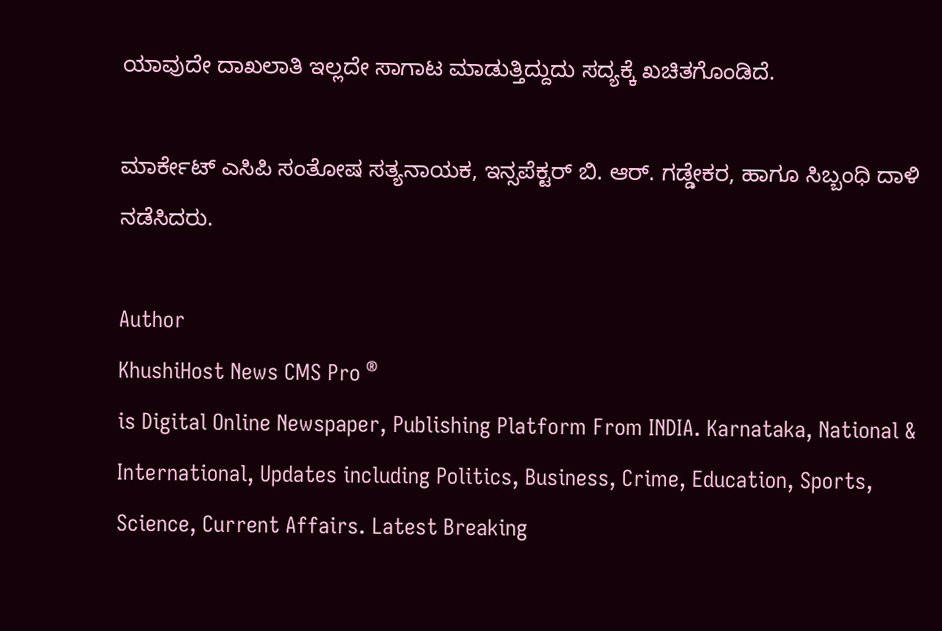ಯಾವುದೇ ದಾಖಲಾತಿ ಇಲ್ಲದೇ ಸಾಗಾಟ ಮಾಡುತ್ತಿದ್ದುದು ಸದ್ಯಕ್ಕೆ ಖಚಿತಗೊಂಡಿದೆ.

ಮಾರ್ಕೇಟ್ ಎಸಿಪಿ ಸಂತೋಷ ಸತ್ಯನಾಯಕ, ಇನ್ಸಪೆಕ್ಟರ್ ಬಿ. ಆರ್. ಗಡ್ಡೇಕರ, ಹಾಗೂ ಸಿಬ್ಬಂಧಿ ದಾಳಿ ನಡೆಸಿದರು.

Author
KhushiHost News CMS Pro ®
is Digital Online Newspaper, Publishing Platform From INDIA. Karnataka, National & International, Updates including Politics, Business, Crime, Education, Sports, Science, Current Affairs. Latest Breaking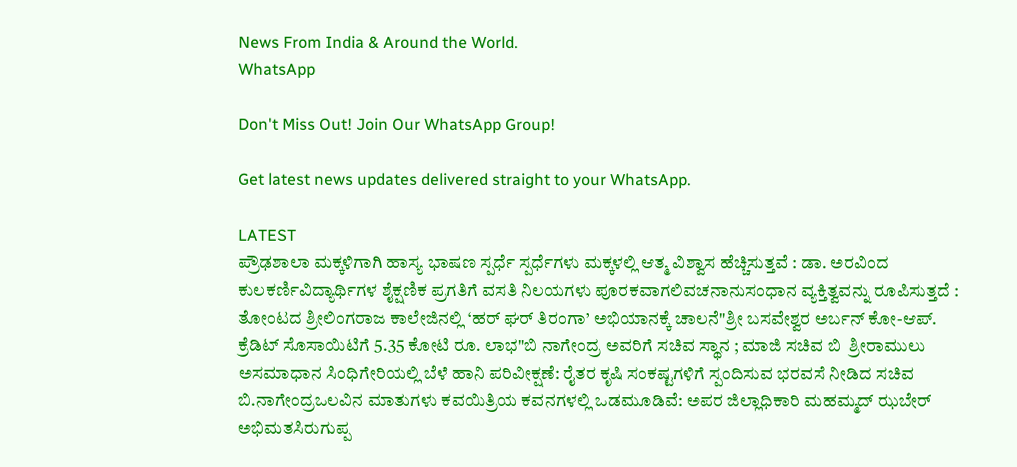News From India & Around the World.
WhatsApp

Don't Miss Out! Join Our WhatsApp Group!

Get latest news updates delivered straight to your WhatsApp.

LATEST
ಪ್ರೌಢಶಾಲಾ ಮಕ್ಕಳಿಗಾಗಿ ಹಾಸ್ಯ ಭಾಷಣ ಸ್ಪರ್ಧೆ ಸ್ಪರ್ಧೆಗಳು ಮಕ್ಕಳಲ್ಲಿ ಆತ್ಮ ವಿಶ್ವಾಸ ಹೆಚ್ಚಿಸುತ್ತವೆ : ಡಾ. ಅರವಿಂದ ಕುಲಕರ್ಣಿವಿದ್ಯಾರ್ಥಿಗಳ ಶೈಕ್ಷಣಿಕ ಪ್ರಗತಿಗೆ ವಸತಿ ನಿಲಯಗಳು ಪೂರಕವಾಗಲಿವಚನಾನುಸಂಧಾನ ವ್ಯಕ್ತಿತ್ವವನ್ನು ರೂಪಿಸುತ್ತದೆ : ತೋಂಟದ ಶ್ರೀಲಿಂಗರಾಜ ಕಾಲೇಜಿನಲ್ಲಿ ‘ಹರ್ ಘರ್ ತಿರಂಗಾ’ ಅಭಿಯಾನಕ್ಕೆ ಚಾಲನೆ"ಶ್ರೀ ಬಸವೇಶ್ವರ ಅರ್ಬನ್ ಕೋ-ಆಪ್. ಕ್ರೆಡಿಟ್ ಸೊಸಾಯಿಟಿಗೆ 5.35 ಕೋಟಿ ರೂ. ಲಾಭ"ಬಿ ನಾಗೇಂದ್ರ ಅವರಿಗೆ ಸಚಿವ ಸ್ಥಾನ ; ಮಾಜಿ ಸಚಿವ ಬಿ  ಶ್ರೀರಾಮುಲು ಅಸಮಾಧಾನ ಸಿಂಧಿಗೇರಿಯಲ್ಲಿ ಬೆಳೆ ಹಾನಿ ಪರಿವೀಕ್ಷಣೆ: ರೈತರ ಕೃಷಿ ಸಂಕಷ್ಟಗಳಿಗೆ ಸ್ಪಂದಿಸುವ ಭರವಸೆ ನೀಡಿದ ಸಚಿವ ಬಿ.ನಾಗೇಂದ್ರಒಲವಿನ ಮಾತುಗಳು ಕವಯಿತ್ರಿಯ ಕವನಗಳಲ್ಲಿ ಒಡಮೂಡಿವೆ: ಅಪರ ಜಿಲ್ಲಾಧಿಕಾರಿ ಮಹಮ್ಮದ್ ಝಬೇರ್ ಅಭಿಮತಸಿರುಗುಪ್ಪ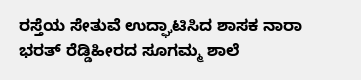ರಸ್ತೆಯ ಸೇತುವೆ ಉದ್ಘಾಟಿಸಿದ ಶಾಸಕ ನಾರಾ ಭರತ್ ರೆಡ್ಡಿಹೀರದ ಸೂಗಮ್ಮ ಶಾಲೆ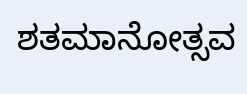ಶತಮಾನೋತ್ಸವ